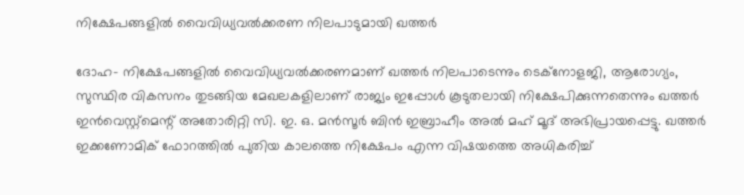നിക്ഷേപങ്ങളില്‍ വൈവിധ്യവല്‍ക്കരണ നിലപാടുമായി ഖത്തര്‍

ദോഹ- നിക്ഷേപങ്ങളില്‍ വൈവിധ്യവല്‍ക്കരണമാണ് ഖത്തര്‍ നിലപാടെന്നും ടെക്‌നോളജി, ആരോഗ്യം, സുസ്ഥിര വികസനം തുടങ്ങിയ മേഖലകളിലാണ് രാജ്യം ഇപ്പോള്‍ കൂടുതലായി നിക്ഷേപിക്കുന്നതെന്നും ഖത്തര്‍ ഇന്‍വെസ്റ്റ്‌മെന്റ് അതോരിറ്റി സി. ഇ. ഒ. മന്‍സൂര്‍ ബിന്‍ ഇബ്രാഹീം അല്‍ മഹ് മൂദ് അഭിപ്രായപ്പെട്ടു. ഖത്തര്‍ ഇക്കണോമിക് ഫോറത്തില്‍ പുതിയ കാലത്തെ നിക്ഷേപം എന്ന വിഷയത്തെ അധികരിച്ച്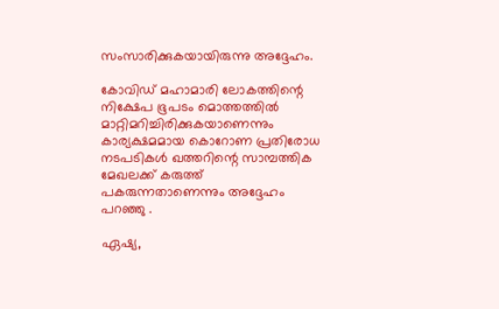സംസാരിക്കുകയായിരുന്നു അദ്ദേഹം.

കോവിഡ് മഹാമാരി ലോകത്തിന്റെ നിക്ഷേപ ഭൂപടം മൊത്തത്തില്‍ മാറ്റിമറിച്ചിരിക്കുകയാണെന്നും കാര്യക്ഷമമായ കൊറോണ പ്രതിരോധ നടപടികള്‍ ഖത്തറിന്റെ സാമ്പത്തിക മേഖലക്ക് കരുത്ത് പകരുന്നതാണെന്നും അദ്ദേഹം പറഞ്ഞു .

ഏഷ്യ,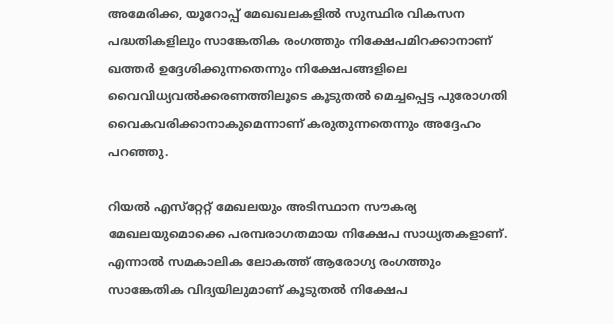അമേരിക്ക, യൂറോപ്പ് മേഖഖലകളില്‍ സുസ്ഥിര വികസന പദ്ധതികളിലും സാങ്കേതിക രംഗത്തും നിക്ഷേപമിറക്കാനാണ് ഖത്തര്‍ ഉദ്ദേശിക്കുന്നതെന്നും നിക്ഷേപങ്ങളിലെ വൈവിധ്യവല്‍ക്കരണത്തിലൂടെ കൂടുതല്‍ മെച്ചപ്പെട്ട പുരോഗതി വൈകവരിക്കാനാകുമെന്നാണ് കരുതുന്നതെന്നും അദ്ദേഹം പറഞ്ഞു.

റിയല്‍ എസ്‌റ്റേറ്റ് മേഖലയും അടിസ്ഥാന സൗകര്യ മേഖലയുമൊക്കെ പരമ്പരാഗതമായ നിക്ഷേപ സാധ്യതകളാണ്. എന്നാല്‍ സമകാലിക ലോകത്ത് ആരോഗ്യ രംഗത്തും സാങ്കേതിക വിദ്യയിലുമാണ് കൂടുതല്‍ നിക്ഷേപ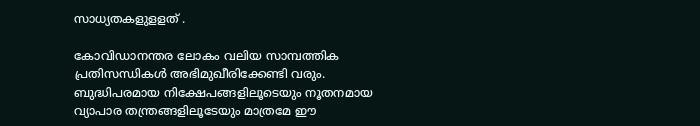സാധ്യതകളുളളത് .

കോവിഡാനന്തര ലോകം വലിയ സാമ്പത്തിക പ്രതിസന്ധികള്‍ അഭിമുഖീരിക്കേണ്ടി വരും. ബുദ്ധിപരമായ നിക്ഷേപങ്ങളിലൂടെയും നൂതനമായ വ്യാപാര തന്ത്രങ്ങളിലൂടേയും മാത്രമേ ഈ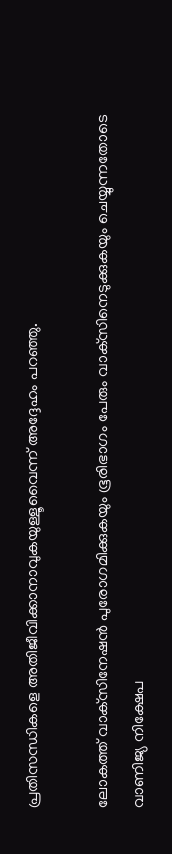പ്രതിസന്ധികളെ അതിജീവിക്കാനാവുകയുള്ളൂവൈന്ന് അദ്ദേഹം പറഞ്ഞു.

ലോകത്ത് വാക്‌സിനേഷന്‍ പുരോഗമിക്കുകയും ഭൂരിഭാഗം പേരും വാക്‌സിനെടുക്കുകയും ചെയ്യുന്നതോടെ വാണിജ്യ നിക്ഷേപ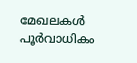മേഖലകള്‍ പൂര്‍വാധികം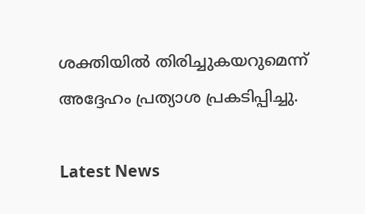ശക്തിയില്‍ തിരിച്ചുകയറുമെന്ന് അദ്ദേഹം പ്രത്യാശ പ്രകടിപ്പിച്ചു.

Latest News